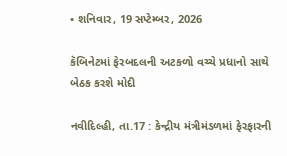• શનિવાર, 19 સપ્ટેમ્બર, 2026

કૅબિનેટમાં ફેરબદલની અટકળો વચ્ચે પ્રધાનો સાથે બેઠક કરશે મોદી

નવીદિલ્હી, તા.17 : કેન્દ્રીય મંત્રીમંડળમાં ફેરફારની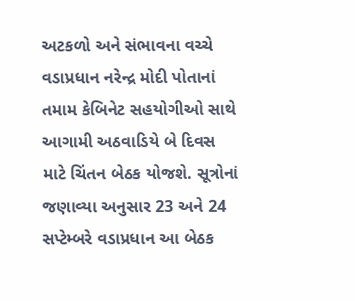અટકળો અને સંભાવના વચ્ચે વડાપ્રધાન નરેન્દ્ર મોદી પોતાનાં તમામ કેબિનેટ સહયોગીઓ સાથે આગામી અઠવાડિયે બે દિવસ માટે ચિંતન બેઠક યોજશે. સૂત્રોનાં જણાવ્યા અનુસાર 23 અને 24 સપ્ટેમ્બરે વડાપ્રધાન આ બેઠક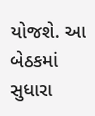યોજશે. આ બેઠકમાં સુધારા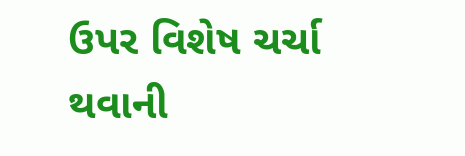ઉપર વિશેષ ચર્ચા થવાની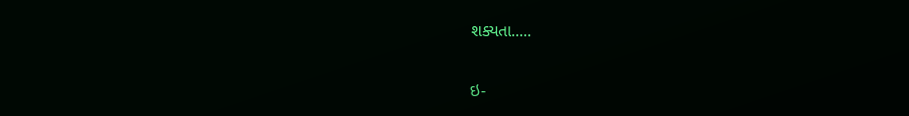શક્યતા.....

ઇ-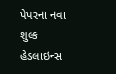પેપરના નવા શુલ્ક
હેડલાઇન્સ